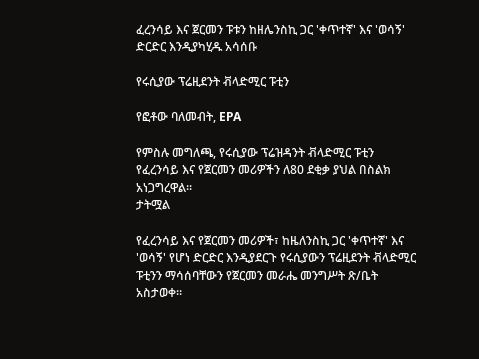ፈረንሳይ እና ጀርመን ፑቱን ከዘሌንስኪ ጋር 'ቀጥተኛ' እና 'ወሳኝ' ድርድር እንዲያካሂዱ አሳሰቡ

የሩሲያው ፕሬዚደንት ቭላድሚር ፑቲን

የፎቶው ባለመብት, EPA

የምስሉ መግለጫ, የሩሲያው ፕሬዝዳንት ቭላድሚር ፑቲን የፈረንሳይ እና የጀርመን መሪዎችን ለ80 ደቂቃ ያህል በስልክ አነጋግረዋል።
ታትሟል

የፈረንሳይ እና የጀርመን መሪዎች፣ ከዜለንስኪ ጋር 'ቀጥተኛ' እና 'ወሳኝ' የሆነ ድርድር እንዲያደርጉ የሩሲያውን ፕሬዚደንት ቭላድሚር ፑቲንን ማሳሰባቸውን የጀርመን መራሔ መንግሥት ጽ/ቤት አስታወቀ።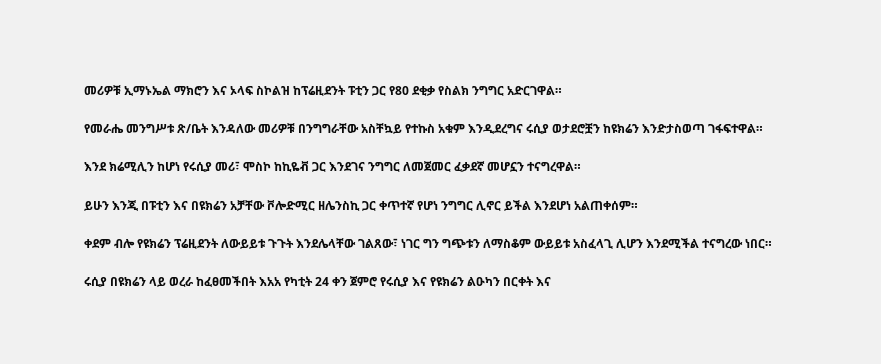መሪዎቹ ኢማኑኤል ማክሮን እና ኦላፍ ስኮልዝ ከፕሬዚደንት ፑቲን ጋር የ80 ደቂቃ የስልክ ንግግር አድርገዋል።

የመራሔ መንግሥቱ ጽ/ቤት እንዳለው መሪዎቹ በንግግራቸው አስቸኳይ የተኩስ አቁም እንዲደረግና ሩሲያ ወታደሮቿን ከዩክሬን እንድታስወጣ ገፋፍተዋል።

እንደ ክሬሚሊን ከሆነ የሩሲያ መሪ፣ ሞስኮ ከኪዬቭ ጋር እንደገና ንግግር ለመጀመር ፈቃደኛ መሆኗን ተናግረዋል።

ይሁን እንጂ በፑቲን እና በዩክሬን አቻቸው ቮሎድሚር ዘሌንስኪ ጋር ቀጥተኛ የሆነ ንግግር ሊኖር ይችል እንደሆነ አልጠቀሰም።

ቀደም ብሎ የዩክሬን ፕሬዚደንት ለውይይቱ ጉጉት እንደሌላቸው ገልጸው፣ ነገር ግን ግጭቱን ለማስቆም ውይይቱ አስፈላጊ ሊሆን እንደሚችል ተናግረው ነበር።

ሩሲያ በዩክሬን ላይ ወረራ ከፈፀመችበት እአአ የካቲት 24 ቀን ጀምሮ የሩሲያ እና የዩክሬን ልዑካን በርቀት እና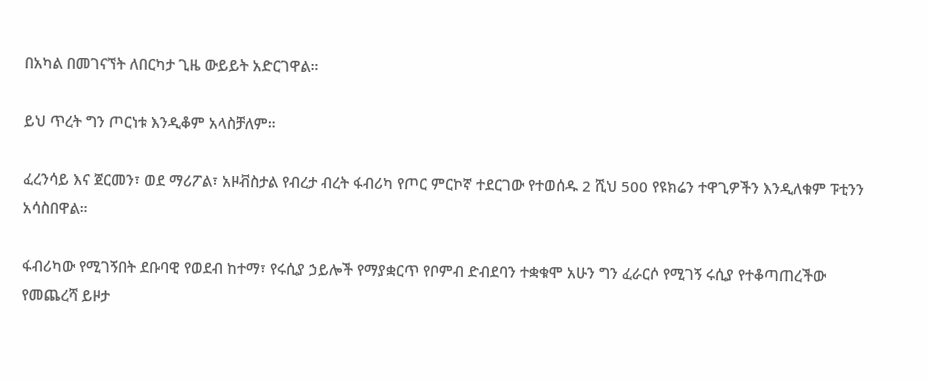በአካል በመገናኘት ለበርካታ ጊዜ ውይይት አድርገዋል።

ይህ ጥረት ግን ጦርነቱ እንዲቆም አላስቻለም።

ፈረንሳይ እና ጀርመን፣ ወደ ማሪፖል፣ አዞቭስታል የብረታ ብረት ፋብሪካ የጦር ምርኮኛ ተደርገው የተወሰዱ 2 ሺህ 500 የዩክሬን ተዋጊዎችን እንዲለቁም ፑቲንን አሳስበዋል።

ፋብሪካው የሚገኝበት ደቡባዊ የወደብ ከተማ፣ የሩሲያ ኃይሎች የማያቋርጥ የቦምብ ድብደባን ተቋቁሞ አሁን ግን ፈራርሶ የሚገኝ ሩሲያ የተቆጣጠረችው የመጨረሻ ይዞታ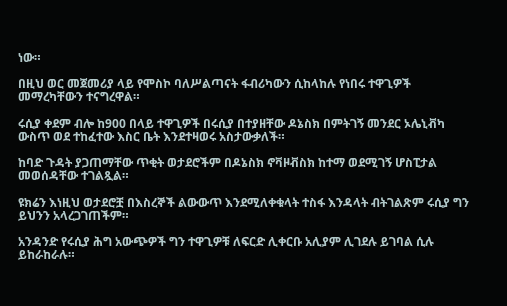ነው።

በዚህ ወር መጀመሪያ ላይ የሞስኮ ባለሥልጣናት ፋብሪካውን ሲከላከሉ የነበሩ ተዋጊዎች መማረካቸውን ተናግረዋል።

ሩሲያ ቀደም ብሎ ከ900 በላይ ተዋጊዎች በሩሲያ በተያዘቸው ዶኔስክ በምትገኝ መንደር ኦሌኒቭካ ውስጥ ወደ ተከፈተው እስር ቤት እንደተዛወሩ አስታውቃለች።

ከባድ ጉዳት ያጋጠማቸው ጥቂት ወታደሮችም በዶኔስክ ኖቫዞቭስክ ከተማ ወደሚገኝ ሆስፒታል መወሰዳቸው ተገልጿል።

ዩክሬን እነዚህ ወታደሮቿ በእስረኞች ልውውጥ እንደሚለቀቁላት ተስፋ እንዳላት ብትገልጽም ሩሲያ ግን ይህንን አላረጋገጠችም።

አንዳንድ የሩሲያ ሕግ አውጭዎች ግን ተዋጊዎቹ ለፍርድ ሊቀርቡ አሊያም ሊገደሉ ይገባል ሲሉ ይከራከራሉ።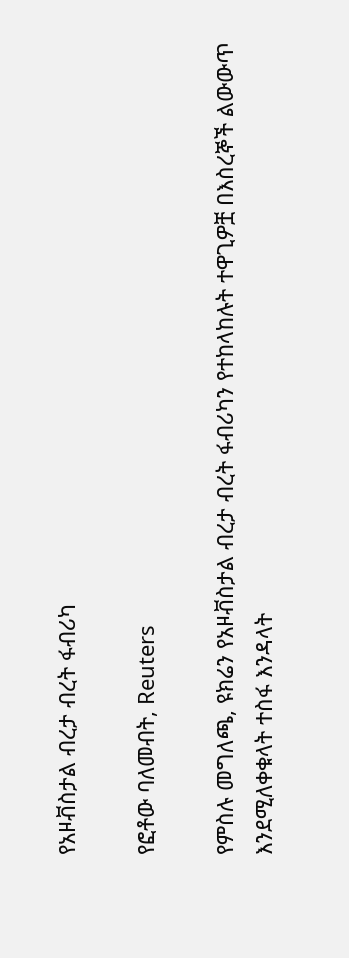የአዞቭስታል ብረታ ብረት ፋብሪካ

የፎቶው ባለመብት, Reuters

የምስሉ መግለጫ, ዩክሬን የአዞቭስታል ብረታ ብረት ፋብሪካን የተከላከሉት ተዋጊዎቿ በእስረኞች ልውውጥ እንደሚለቀቁላት ተስፋ እንዳላት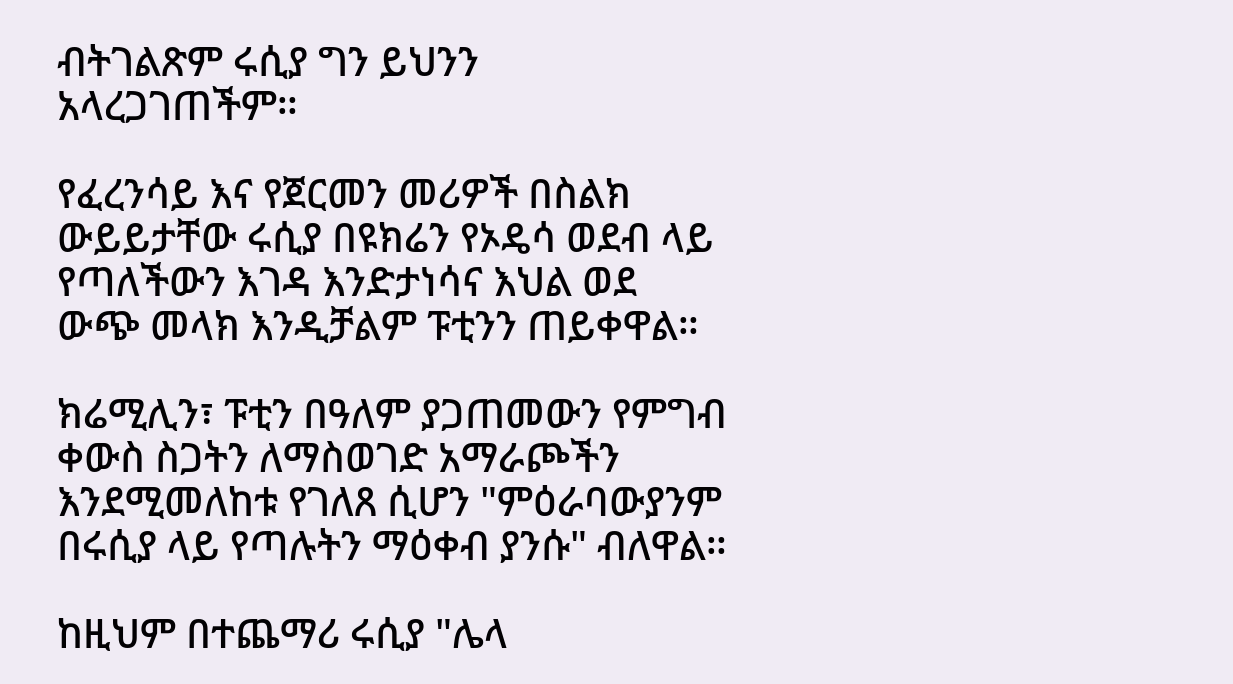ብትገልጽም ሩሲያ ግን ይህንን አላረጋገጠችም።

የፈረንሳይ እና የጀርመን መሪዎች በስልክ ውይይታቸው ሩሲያ በዩክሬን የኦዴሳ ወደብ ላይ የጣለችውን እገዳ እንድታነሳና እህል ወደ ውጭ መላክ እንዲቻልም ፑቲንን ጠይቀዋል።

ክሬሚሊን፣ ፑቲን በዓለም ያጋጠመውን የምግብ ቀውስ ስጋትን ለማስወገድ አማራጮችን እንደሚመለከቱ የገለጸ ሲሆን "ምዕራባውያንም በሩሲያ ላይ የጣሉትን ማዕቀብ ያንሱ" ብለዋል።

ከዚህም በተጨማሪ ሩሲያ "ሌላ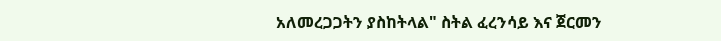አለመረጋጋትን ያስከትላል" ስትል ፈረንሳይ እና ጀርመን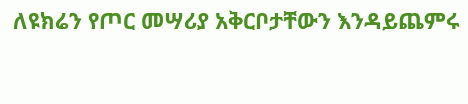ለዩክሬን የጦር መሣሪያ አቅርቦታቸውን እንዳይጨምሩ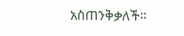አስጠንቅቃለች።